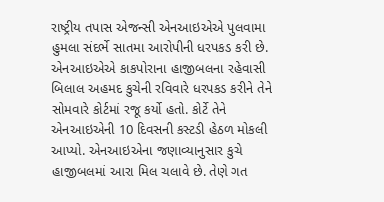રાષ્ટ્રીય તપાસ એજન્સી એનઆઇએએ પુલવામા હુમલા સંદર્ભે સાતમા આરોપીની ધરપકડ કરી છે. એનઆઇએએ કાકપોરાના હાજીબલના રહેવાસી બિલાલ અહમદ કુચેની રવિવારે ધરપકડ કરીને તેને સોમવારે કોર્ટમાં રજૂ કર્યો હતો. કોર્ટે તેને એનઆઇએની 10 દિવસની કસ્ટડી હેઠળ મોકલી આપ્યો. એનઆઇએના જણાવ્યાનુસાર કુચે હાજીબલમાં આરા મિલ ચલાવે છે. તેણે ગત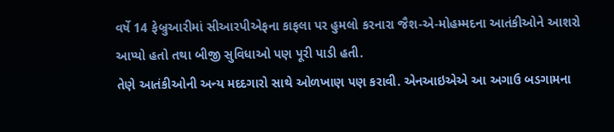વર્ષે 14 ફેબ્રુઆરીમાં સીઆરપીએફના કાફલા પર હુમલો કરનારા જૈશ-એ-મોહમ્મદના આતંકીઓને આશરો આપ્યો હતો તથા બીજી સુવિધાઓ પણ પૂરી પાડી હતી.
તેણે આતંકીઓની અન્ય મદદગારો સાથે ઓળખાણ પણ કરાવી. એનઆઇએએ આ અગાઉ બડગામના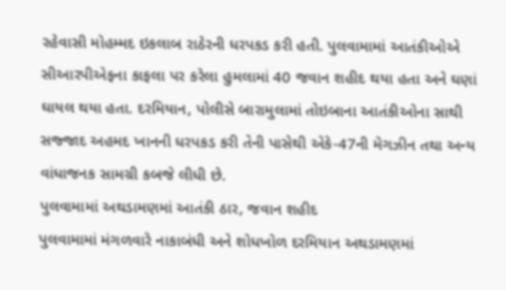રહેવાસી મોહમ્મદ ઇકલાબ રાઠેરની ધરપકડ કરી હતી. પુલવામામાં આતંકીઓએ સીઆરપીએફના કાફલા પર કરેલા હુમલામાં 40 જવાન શહીદ થયા હતા અને ઘણાં ઘાયલ થયા હતા. દરમિયાન, પોલીસે બારામુલામાં તોઇબાના આતંકીઓના સાથી સજ્જાદ અહમદ ખાનની ધરપકડ કરી તેની પાસેથી એકે-47ની મેગઝીન તથા અન્ય વાંધાજનક સામગ્રી કબજે લીધી છે.
પુલવામામાં અથડામણમાં આતંકી ઠાર, જવાન શહીદ
પુલવામામાં મંગળવારે નાકાબંધી અને શોધખોળ દરમિયાન અથડામણમાં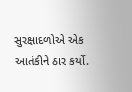સુરક્ષાદળોએ એક આતંકીને ઠાર કર્યો.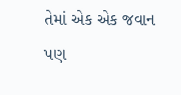તેમાં એક એક જવાન પણ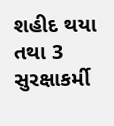શહીદ થયા તથા 3 સુરક્ષાકર્મી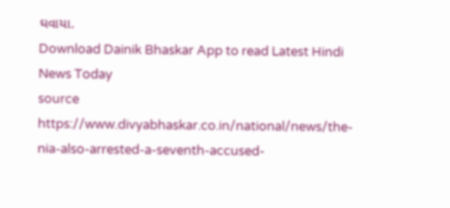ઘવાયા.
Download Dainik Bhaskar App to read Latest Hindi News Today
source https://www.divyabhaskar.co.in/national/news/the-nia-also-arrested-a-seventh-accused-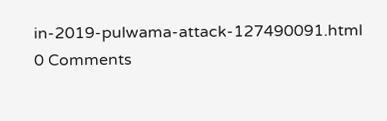in-2019-pulwama-attack-127490091.html
0 Comments